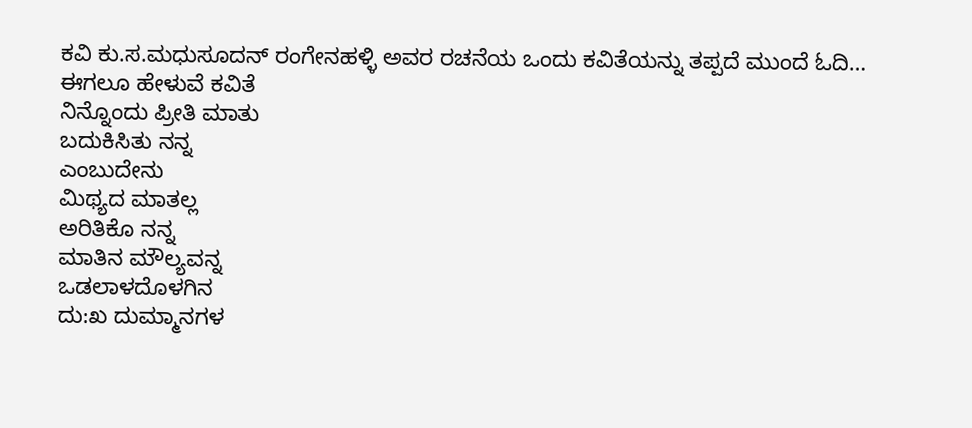ಕವಿ ಕು.ಸ.ಮಧುಸೂದನ್ ರಂಗೇನಹಳ್ಳಿ ಅವರ ರಚನೆಯ ಒಂದು ಕವಿತೆಯನ್ನು ತಪ್ಪದೆ ಮುಂದೆ ಓದಿ…
ಈಗಲೂ ಹೇಳುವೆ ಕವಿತೆ
ನಿನ್ನೊಂದು ಪ್ರೀತಿ ಮಾತು
ಬದುಕಿಸಿತು ನನ್ನ
ಎಂಬುದೇನು
ಮಿಥ್ಯದ ಮಾತಲ್ಲ
ಅರಿತಿಕೊ ನನ್ನ
ಮಾತಿನ ಮೌಲ್ಯವನ್ನ
ಒಡಲಾಳದೊಳಗಿನ
ದು:ಖ ದುಮ್ಮಾನಗಳ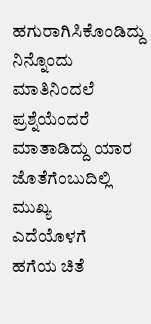ಹಗುರಾಗಿಸಿಕೊಂಡಿದ್ದು
ನಿನ್ನೊಂದು
ಮಾತಿನಿಂದಲೆ
ಪ್ರಶ್ನೆಯೆಂದರೆ
ಮಾತಾಡಿದ್ದು ಯಾರ
ಜೊತೆಗೆಂಬುದಿಲ್ಲಿ ಮುಖ್ಯ
ಎದೆಯೊಳಗೆ
ಹಗೆಯ ಚಿತೆ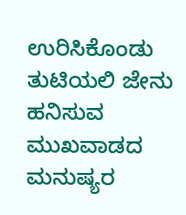ಉರಿಸಿಕೊಂಡು
ತುಟಿಯಲಿ ಜೇನು ಹನಿಸುವ
ಮುಖವಾಡದ ಮನುಷ್ಯರ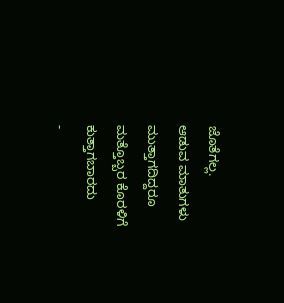ಜೊತೆಗಲ್ಲ.
ಆಡುವ ಮಾತುಗಳು ಮುತ್ತಾಗದಿದ್ದರೂ
ಮತ್ತೊಬ್ಬರ ಕೊರಳಿಗೆ ಕುತ್ತಾಗಬಾರದು
-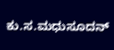ಕು.ಸ.ಮಧುಸೂದನ್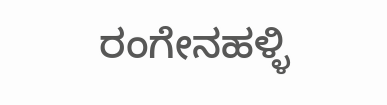ರಂಗೇನಹಳ್ಳಿ